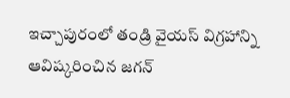ఇచ్చాపురంలో తండ్రి వైయస్ విగ్రహాన్ని ఆవిష్కరించిన జగన్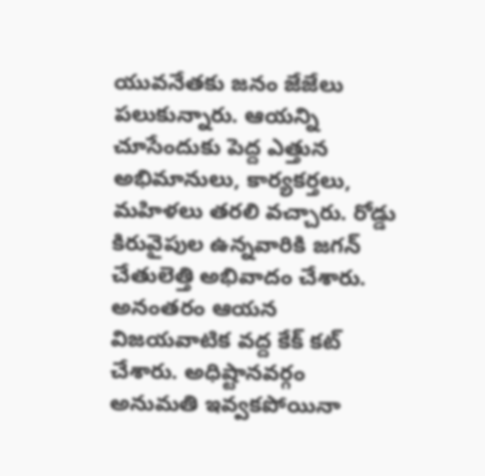యువనేతకు జనం జేజేలు పలుకున్నారు. ఆయన్ని చూసేందుకు పెద్ద ఎత్తున అభిమానులు, కార్యకర్తలు, మహిళలు తరలి వచ్చారు. రోడ్డు కిరువైపుల ఉన్నవారికి జగన్ చేతులెత్తి అభివాదం చేశారు. అనంతరం ఆయన విజయవాటిక వద్ద కేక్ కట్ చేశారు. అధిష్టానవర్గం అనుమతి ఇవ్వకపోయినా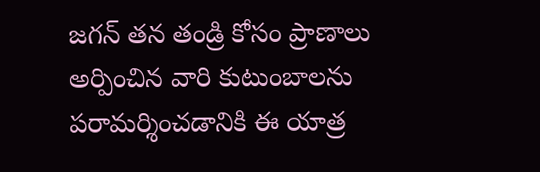జగన్ తన తండ్రి కోసం ప్రాణాలు అర్పించిన వారి కుటుంబాలను పరామర్శించడానికి ఈ యాత్ర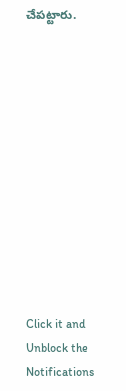చేపట్టారు.












Click it and Unblock the Notifications